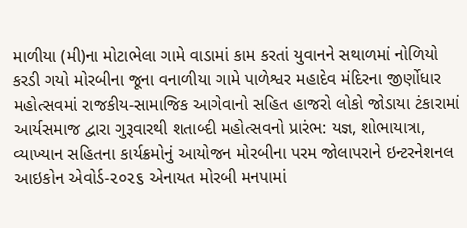માળીયા (મી)ના મોટાભેલા ગામે વાડામાં કામ કરતાં યુવાનને સથાળમાં નોળિયો કરડી ગયો મોરબીના જૂના વનાળીયા ગામે પાળેશ્વર મહાદેવ મંદિરના જીર્ણોધાર મહોત્સવમાં રાજકીય-સામાજિક આગેવાનો સહિત હાજરો લોકો જોડાયા ટંકારામાં આર્યસમાજ દ્વારા ગુરૂવારથી શતાબ્દી મહોત્સવનો પ્રારંભ: યજ્ઞ, શોભાયાત્રા, વ્યાખ્યાન સહિતના કાર્યક્રમોનું આયોજન મોરબીના પરમ જોલાપરાને ઇન્ટરનેશનલ આઇકોન એવોર્ડ-૨૦૨૬ એનાયત મોરબી મનપામાં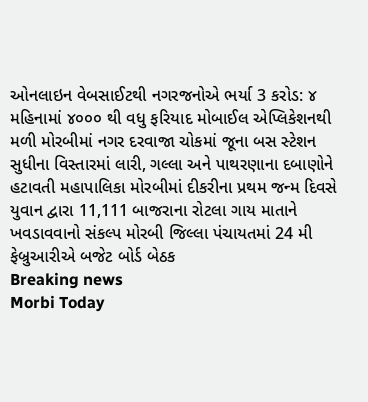ઓનલાઇન વેબસાઈટથી નગરજનોએ ભર્યા 3 કરોડ: ૪ મહિનામાં ૪૦૦૦ થી વધુ ફરિયાદ મોબાઈલ એપ્લિકેશનથી મળી મોરબીમાં નગર દરવાજા ચોકમાં જૂના બસ સ્ટેશન સુધીના વિસ્તારમાં લારી, ગલ્લા અને પાથરણાના દબાણોને હટાવતી મહાપાલિકા મોરબીમાં દીકરીના પ્રથમ જન્મ દિવસે યુવાન દ્વારા 11,111 બાજરાના રોટલા ગાય માતાને ખવડાવવાનો સંકલ્પ મોરબી જિલ્લા પંચાયતમાં 24 મી ફેબ્રુઆરીએ બજેટ બોર્ડ બેઠક
Breaking news
Morbi Today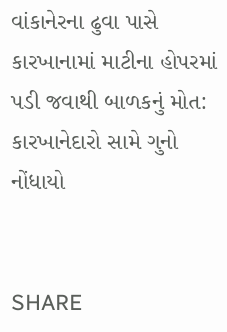વાંકાનેરના ઢુવા પાસે કારખાનામાં માટીના હોપરમાં પડી જવાથી બાળકનું મોત: કારખાનેદારો સામે ગુનો નોંધાયો


SHARE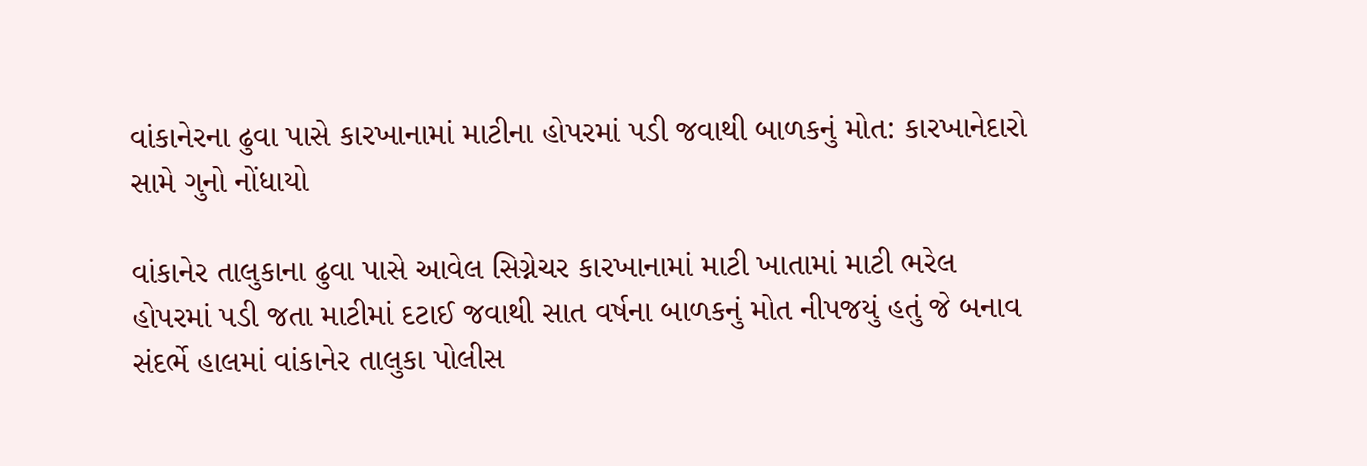વાંકાનેરના ઢુવા પાસે કારખાનામાં માટીના હોપરમાં પડી જવાથી બાળકનું મોત: કારખાનેદારો સામે ગુનો નોંધાયો

વાંકાનેર તાલુકાના ઢુવા પાસે આવેલ સિગ્નેચર કારખાનામાં માટી ખાતામાં માટી ભરેલ હોપરમાં પડી જતા માટીમાં દટાઈ જવાથી સાત વર્ષના બાળકનું મોત નીપજયું હતું જે બનાવ સંદર્ભે હાલમાં વાંકાનેર તાલુકા પોલીસ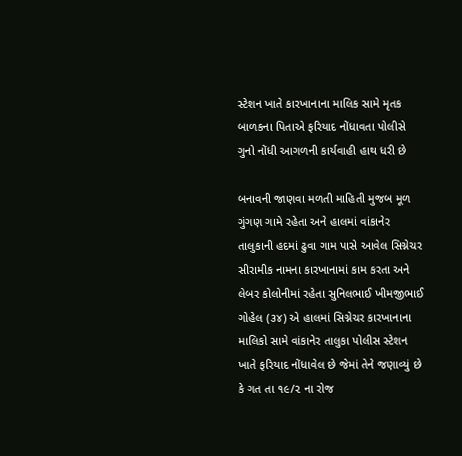સ્ટેશન ખાતે કારખાનાના માલિક સામે મૃતક બાળકના પિતાએ ફરિયાદ નોંધાવતા પોલીસે ગુનો નોંધી આગળની કાર્યવાહી હાથ ધરી છે

બનાવની જાણવા મળતી માહિતી મુજબ મૂળ ગુંગણ ગામે રહેતા અને હાલમાં વાંકાનેર તાલુકાની હદમાં ઢુવા ગામ પાસે આવેલ સિગ્નેચર સીરામીક નામના કારખાનામાં કામ કરતા અને લેબર કોલોનીમાં રહેતા સુનિલભાઈ ખીમજીભાઈ ગોહેલ (૩૪) એ હાલમાં સિગ્નેચર કારખાનાના માલિકો સામે વાંકાનેર તાલુકા પોલીસ સ્ટેશન ખાતે ફરિયાદ નોંધાવેલ છે જેમાં તેને જણાવ્યું છે કે ગત તા ૧૯/૨ ના રોજ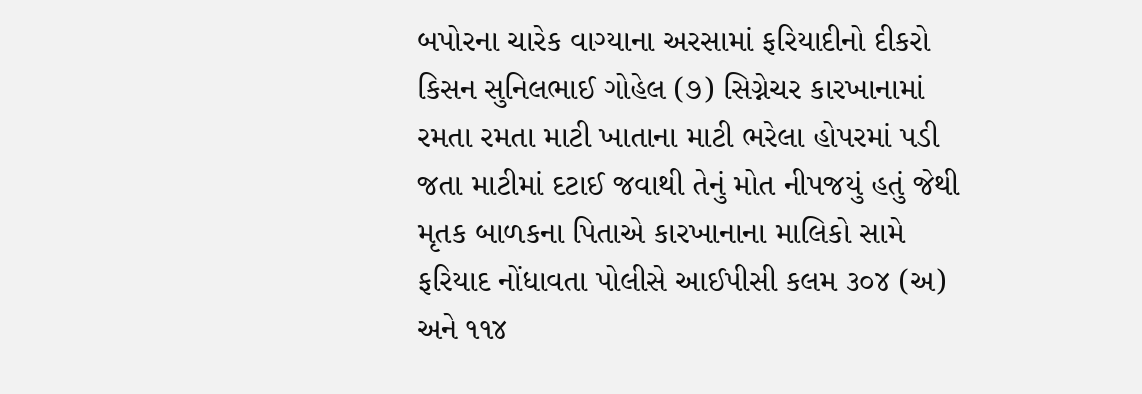બપોરના ચારેક વાગ્યાના અરસામાં ફરિયાદીનો દીકરો કિસન સુનિલભાઈ ગોહેલ (૭) સિગ્નેચર કારખાનામાં રમતા રમતા માટી ખાતાના માટી ભરેલા હોપરમાં પડી જતા માટીમાં દટાઈ જવાથી તેનું મોત નીપજયું હતું જેથી મૃતક બાળકના પિતાએ કારખાનાના માલિકો સામે ફરિયાદ નોંધાવતા પોલીસે આઈપીસી કલમ ૩૦૪ (અ) અને ૧૧૪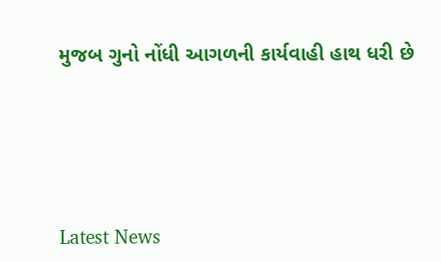મુજબ ગુનો નોંધી આગળની કાર્યવાહી હાથ ધરી છે






Latest News